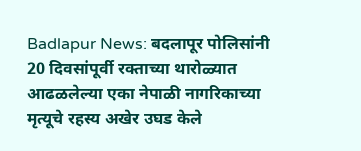Badlapur News: बदलापूर पोलिसांनी 20 दिवसांपूर्वी रक्ताच्या थारोळ्यात आढळलेल्या एका नेपाळी नागरिकाच्या मृत्यूचे रहस्य अखेर उघड केले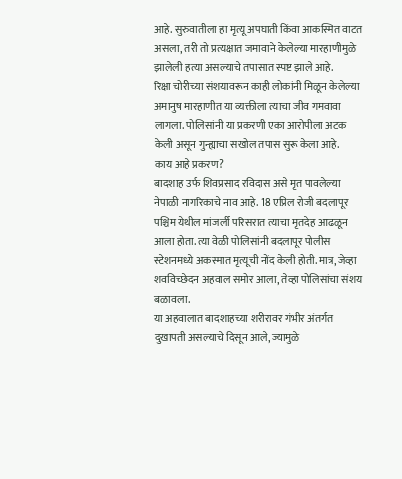आहे. सुरुवातीला हा मृत्यू अपघाती किंवा आकस्मित वाटत असला, तरी तो प्रत्यक्षात जमावाने केलेल्या मारहाणीमुळे झालेली हत्या असल्याचे तपासात स्पष्ट झाले आहे.
रिक्षा चोरीच्या संशयावरून काही लोकांनी मिळून केलेल्या अमानुष मारहाणीत या व्यक्तीला त्याचा जीव गमवावा लागला. पोलिसांनी या प्रकरणी एका आरोपीला अटक केली असून गुन्ह्याचा सखोल तपास सुरू केला आहे.
काय आहे प्रकरण?
बादशाह उर्फ शिवप्रसाद रविदास असे मृत पावलेल्या नेपाळी नागरिकाचे नाव आहे. 18 एप्रिल रोजी बदलापूर पश्चिम येथील मांजर्ली परिसरात त्याचा मृतदेह आढळून आला होता. त्या वेळी पोलिसांनी बदलापूर पोलीस स्टेशनमध्ये अकस्मात मृत्यूची नोंद केली होती. मात्र, जेव्हा शवविच्छेदन अहवाल समोर आला, तेव्हा पोलिसांचा संशय बळावला.
या अहवालात बादशाहच्या शरीरावर गंभीर अंतर्गत दुखापती असल्याचे दिसून आले, ज्यामुळे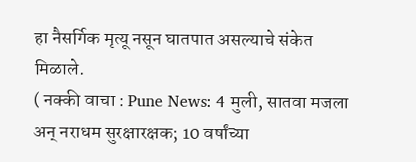हा नैसर्गिक मृत्यू नसून घातपात असल्याचे संकेत मिळाले.
( नक्की वाचा : Pune News: 4 मुली, सातवा मजला अन् नराधम सुरक्षारक्षक; 10 वर्षांच्या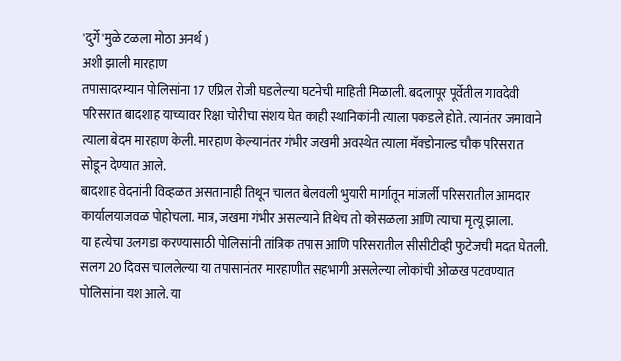'दुर्गे'मुळे टळला मोठा अनर्थ )
अशी झाली मारहाण
तपासादरम्यान पोलिसांना 17 एप्रिल रोजी घडलेल्या घटनेची माहिती मिळाली. बदलापूर पूर्वेतील गावदेवी परिसरात बादशाह याच्यावर रिक्षा चोरीचा संशय घेत काही स्थानिकांनी त्याला पकडले होते. त्यानंतर जमावाने त्याला बेदम मारहाण केली. मारहाण केल्यानंतर गंभीर जखमी अवस्थेत त्याला मॅक्डोनाल्ड चौक परिसरात सोडून देण्यात आले.
बादशाह वेदनांनी विव्हळत असतानाही तिथून चालत बेलवली भुयारी मार्गातून मांजर्ली परिसरातील आमदार कार्यालयाजवळ पोहोचला. मात्र, जखमा गंभीर असल्याने तिथेच तो कोसळला आणि त्याचा मृत्यू झाला.
या हत्येचा उलगडा करण्यासाठी पोलिसांनी तांत्रिक तपास आणि परिसरातील सीसीटीव्ही फुटेजची मदत घेतली. सलग 20 दिवस चाललेल्या या तपासानंतर मारहाणीत सहभागी असलेल्या लोकांची ओळख पटवण्यात पोलिसांना यश आले. या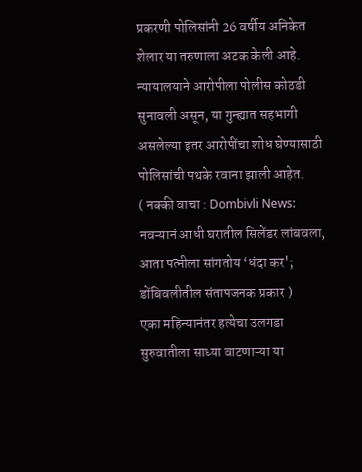प्रकरणी पोलिसांनी 26 वर्षीय अनिकेत शेलार या तरुणाला अटक केली आहे. न्यायालयाने आरोपीला पोलीस कोठडी सुनावली असून, या गुन्ह्यात सहभागी असलेल्या इतर आरोपींचा शोध घेण्यासाठी पोलिसांची पथके रवाना झाली आहेत.
( नक्की वाचा : Dombivli News: नवऱ्यानं आधी घरातील सिलेंडर लांबवला, आता पत्नीला सांगतोय ‘धंदा कर'; डोंबिवलीतील संतापजनक प्रकार )
एका महिन्यानंतर हत्येचा उलगडा
सुरुवातीला साध्या वाटणाऱ्या या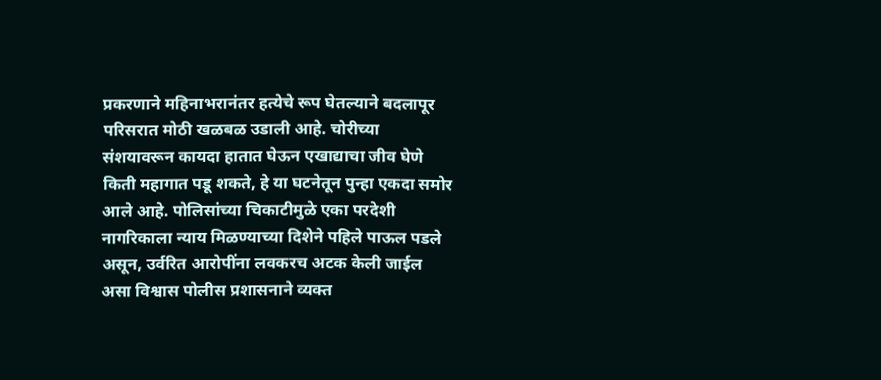प्रकरणाने महिनाभरानंतर हत्येचे रूप घेतल्याने बदलापूर परिसरात मोठी खळबळ उडाली आहे. चोरीच्या संशयावरून कायदा हातात घेऊन एखाद्याचा जीव घेणे किती महागात पडू शकते, हे या घटनेतून पुन्हा एकदा समोर आले आहे. पोलिसांच्या चिकाटीमुळे एका परदेशी नागरिकाला न्याय मिळण्याच्या दिशेने पहिले पाऊल पडले असून, उर्वरित आरोपींना लवकरच अटक केली जाईल असा विश्वास पोलीस प्रशासनाने व्यक्त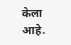केला आहे.